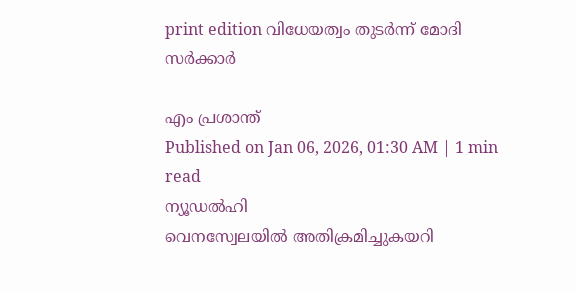print edition വിധേയത്വം തുടർന്ന് മോദി സർക്കാർ

എം പ്രശാന്ത്
Published on Jan 06, 2026, 01:30 AM | 1 min read
ന്യൂഡൽഹി
വെനസ്വേലയിൽ അതിക്രമിച്ചുകയറി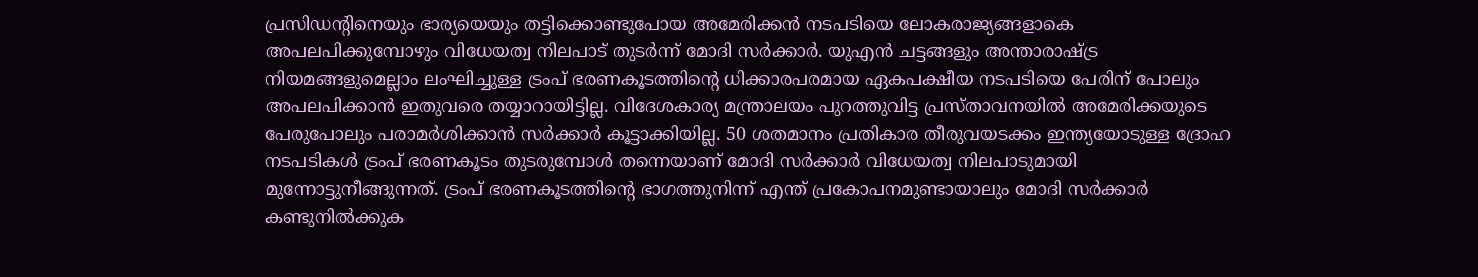പ്രസിഡന്റിനെയും ഭാര്യയെയും തട്ടിക്കൊണ്ടുപോയ അമേരിക്കൻ നടപടിയെ ലോകരാജ്യങ്ങളാകെ അപലപിക്കുമ്പോഴും വിധേയത്വ നിലപാട് തുടർന്ന് മോദി സർക്കാർ. യുഎൻ ചട്ടങ്ങളും അന്താരാഷ്ട്ര നിയമങ്ങളുമെല്ലാം ലംഘിച്ചുള്ള ട്രംപ് ഭരണകൂടത്തിന്റെ ധിക്കാരപരമായ ഏകപക്ഷീയ നടപടിയെ പേരിന് പോലും അപലപിക്കാൻ ഇതുവരെ തയ്യാറായിട്ടില്ല. വിദേശകാര്യ മന്ത്രാലയം പുറത്തുവിട്ട പ്രസ്താവനയിൽ അമേരിക്കയുടെ പേരുപോലും പരാമർശിക്കാൻ സർക്കാർ കൂട്ടാക്കിയില്ല. 50 ശതമാനം പ്രതികാര തീരുവയടക്കം ഇന്ത്യയോടുള്ള ദ്രോഹ നടപടികൾ ട്രംപ് ഭരണകൂടം തുടരുമ്പോൾ തന്നെയാണ് മോദി സർക്കാർ വിധേയത്വ നിലപാടുമായി മുന്നോട്ടുനീങ്ങുന്നത്. ട്രംപ് ഭരണകൂടത്തിന്റെ ഭാഗത്തുനിന്ന് എന്ത് പ്രകോപനമുണ്ടായാലും മോദി സർക്കാർ കണ്ടുനിൽക്കുക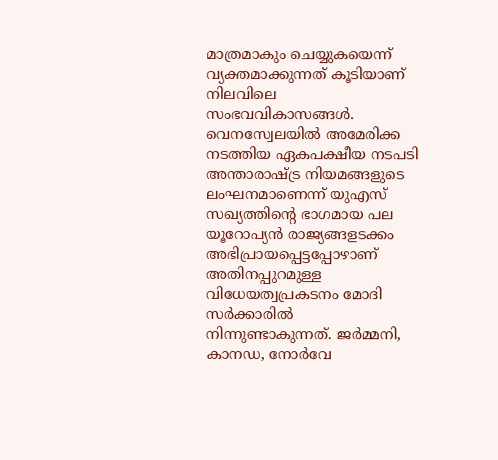മാത്രമാകും ചെയ്യുകയെന്ന് വ്യക്തമാക്കുന്നത് കൂടിയാണ് നിലവിലെ സംഭവവികാസങ്ങൾ.
വെനസ്വേലയിൽ അമേരിക്ക നടത്തിയ ഏകപക്ഷീയ നടപടി അന്താരാഷ്ട്ര നിയമങ്ങളുടെ ലംഘനമാണെന്ന് യുഎസ് സഖ്യത്തിന്റെ ഭാഗമായ പല യൂറോപ്യൻ രാജ്യങ്ങളടക്കം അഭിപ്രായപ്പെട്ടപ്പോഴാണ് അതിനപ്പുറമുള്ള വിധേയത്വപ്രകടനം മോദി സർക്കാരിൽ നിന്നുണ്ടാകുന്നത്. ജർമ്മനി, കാനഡ, നോർവേ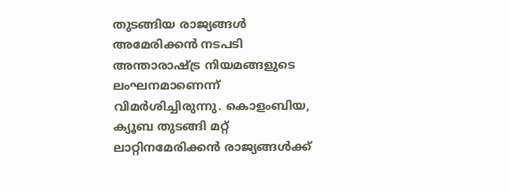തുടങ്ങിയ രാജ്യങ്ങൾ അമേരിക്കൻ നടപടി അന്താരാഷ്ട്ര നിയമങ്ങളുടെ ലംഘനമാണെന്ന് വിമർശിച്ചിരുന്നു. കൊളംബിയ, ക്യൂബ തുടങ്ങി മറ്റ് ലാറ്റിനമേരിക്കൻ രാജ്യങ്ങൾക്ക്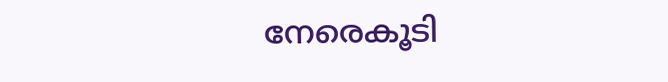നേരെകൂടി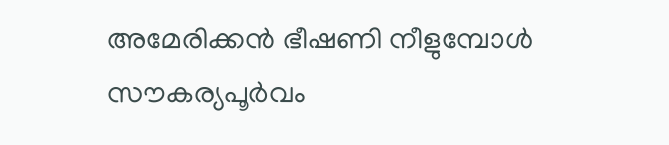അമേരിക്കൻ ഭീഷണി നീളുമ്പോൾ സൗകര്യപൂർവം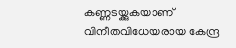കണ്ണടയ്ക്കുകയാണ് വിനീതവിധേയരായ കേന്ദ്ര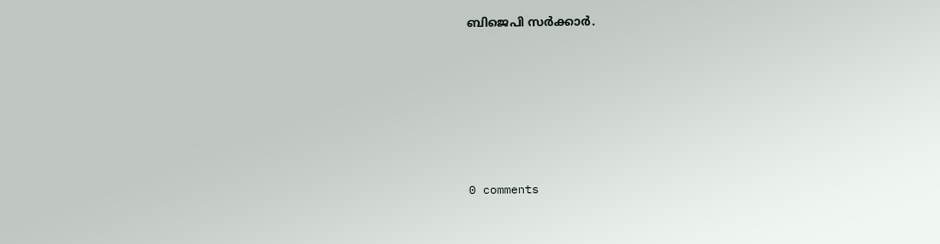ബിജെപി സർക്കാർ.










0 comments